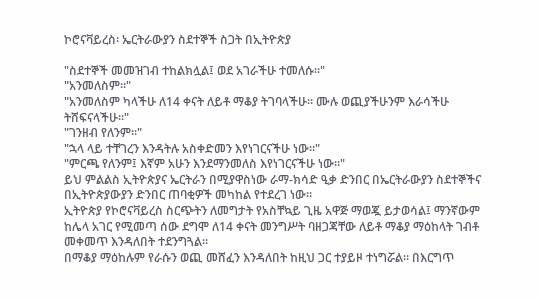ኮሮናቫይረስ፡ ኤርትራውያን ስደተኞች ስጋት በኢትዮጵያ

"ስደተኞች መመዝገብ ተከልክሏል፤ ወደ አገራችሁ ተመለሱ።"
"አንመለስም።"
"አንመለስም ካላችሁ ለ14 ቀናት ለይቶ ማቆያ ትገባላችሁ። ሙሉ ወጪያችሁንም እራሳችሁ ትሸፍናላችሁ።"
"ገንዘብ የለንም።"
"ኋላ ላይ ተቸገረን እንዳትሉ አስቀድመን እየነገርናችሁ ነው።"
"ምርጫ የለንም፤ እኛም አሁን እንደማንመለስ እየነገርናችሁ ነው።"
ይህ ምልልስ ኢትዮጵያና ኤርትራን በሚያዋስነው ራማ-ክሳድ ዒቃ ድንበር በኤርትራውያን ስደተኞችና በኢትዮጵያውያን ድንበር ጠባቂዎች መካከል የተደረገ ነው።
ኢትዮጵያ የኮሮናቫይረስ ስርጭትን ለመግታት የአስቸኳይ ጊዜ አዋጅ ማወጇ ይታወሳል፤ ማንኛውም ከሌላ አገር የሚመጣ ሰው ደግሞ ለ14 ቀናት መንግሥት ባዘጋጃቸው ለይቶ ማቆያ ማዕከላት ገብቶ መቀመጥ እንዳለበት ተደንግጓል።
በማቆያ ማዕከሉም የራሱን ወጪ መሸፈን እንዳለበት ከዚህ ጋር ተያይዞ ተነግሯል። በእርግጥ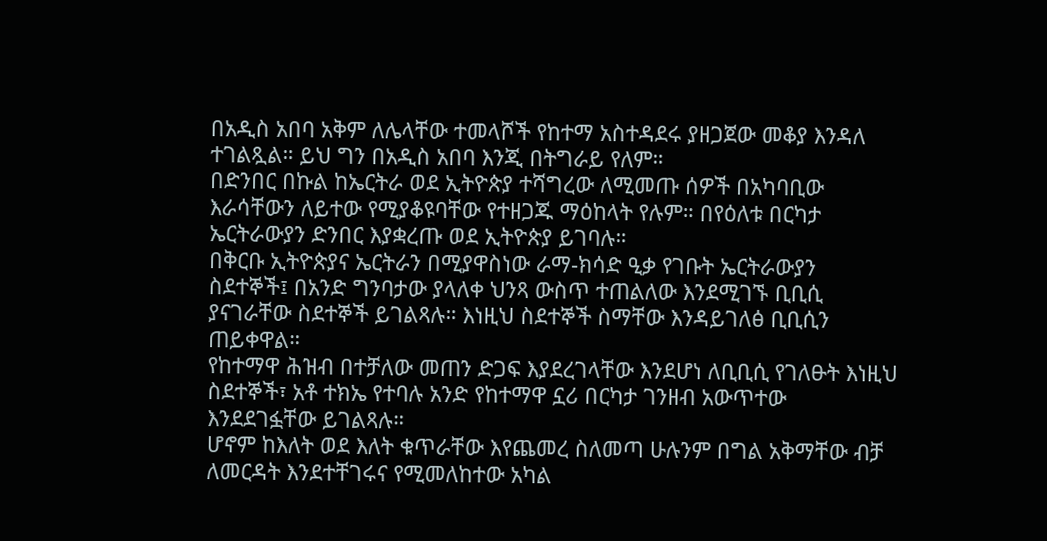በአዲስ አበባ አቅም ለሌላቸው ተመላሾች የከተማ አስተዳደሩ ያዘጋጀው መቆያ እንዳለ ተገልጿል። ይህ ግን በአዲስ አበባ እንጂ በትግራይ የለም።
በድንበር በኩል ከኤርትራ ወደ ኢትዮጵያ ተሻግረው ለሚመጡ ሰዎች በአካባቢው እራሳቸውን ለይተው የሚያቆዩባቸው የተዘጋጁ ማዕከላት የሉም። በየዕለቱ በርካታ ኤርትራውያን ድንበር እያቋረጡ ወደ ኢትዮጵያ ይገባሉ።
በቅርቡ ኢትዮጵያና ኤርትራን በሚያዋስነው ራማ-ክሳድ ዒቃ የገቡት ኤርትራውያን ስደተኞች፤ በአንድ ግንባታው ያላለቀ ህንጻ ውስጥ ተጠልለው እንደሚገኙ ቢቢሲ ያናገራቸው ስደተኞች ይገልጻሉ። እነዚህ ስደተኞች ስማቸው እንዳይገለፅ ቢቢሲን ጠይቀዋል።
የከተማዋ ሕዝብ በተቻለው መጠን ድጋፍ እያደረገላቸው እንደሆነ ለቢቢሲ የገለፁት እነዚህ ስደተኞች፣ አቶ ተክኤ የተባሉ አንድ የከተማዋ ኗሪ በርካታ ገንዘብ አውጥተው እንደደገፏቸው ይገልጻሉ።
ሆኖም ከእለት ወደ እለት ቁጥራቸው እየጨመረ ስለመጣ ሁሉንም በግል አቅማቸው ብቻ ለመርዳት እንደተቸገሩና የሚመለከተው አካል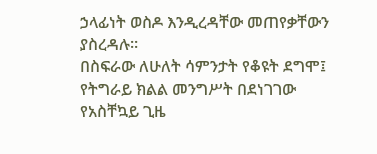ኃላፊነት ወስዶ እንዲረዳቸው መጠየቃቸውን ያስረዳሉ።
በስፍራው ለሁለት ሳምንታት የቆዩት ደግሞ፤ የትግራይ ክልል መንግሥት በደነገገው የአስቸኳይ ጊዜ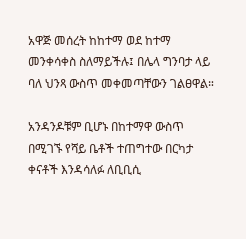አዋጅ መሰረት ከከተማ ወደ ከተማ መንቀሳቀስ ስለማይችሉ፤ በሌላ ግንባታ ላይ ባለ ህንጻ ውስጥ መቀመጣቸውን ገልፀዋል።

አንዳንዶቹም ቢሆኑ በከተማዋ ውስጥ በሚገኙ የሻይ ቤቶች ተጠግተው በርካታ ቀናቶች እንዳሳለፉ ለቢቢሲ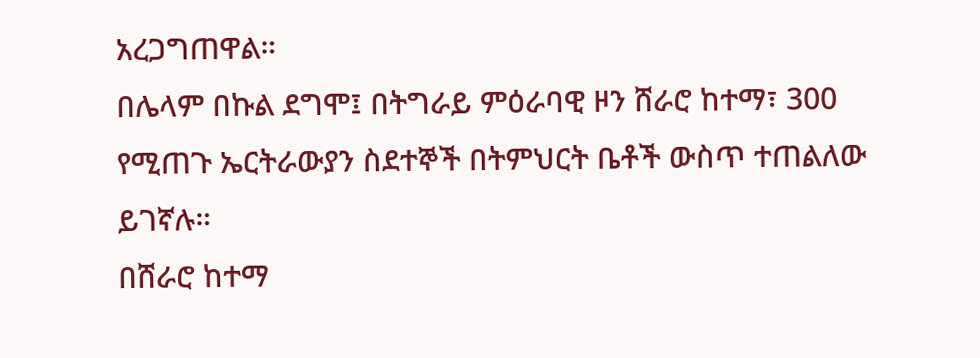አረጋግጠዋል።
በሌላም በኩል ደግሞ፤ በትግራይ ምዕራባዊ ዞን ሸራሮ ከተማ፣ 300 የሚጠጉ ኤርትራውያን ስደተኞች በትምህርት ቤቶች ውስጥ ተጠልለው ይገኛሉ።
በሸራሮ ከተማ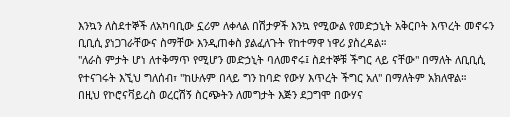እንኳን ለስደተኞች ለአካባቢው ኗሪም ለቀላል በሽታዎች እንኳ የሚውል የመድኃኒት አቅርቦት እጥረት መኖሩን ቢቢሲ ያነጋገራቸውና ስማቸው እንዲጠቀስ ያልፈለጉት የከተማዋ ነዋሪ ያስረዳል።
"ለራስ ምታት ሆነ ለተቅማጥ የሚሆን መድኃኒት ባለመኖሩ፤ ስደተኞቹ ችግር ላይ ናቸው" በማለት ለቢቢሲ የተናገሩት እኚህ ግለሰብ፣ "ከሁሉም በላይ ግን ከባድ የውሃ እጥረት ችግር አለ" በማለትም አክለዋል።
በዚህ የኮሮናቫይረስ ወረርሽኝ ስርጭትን ለመግታት እጅን ደጋግሞ በውሃና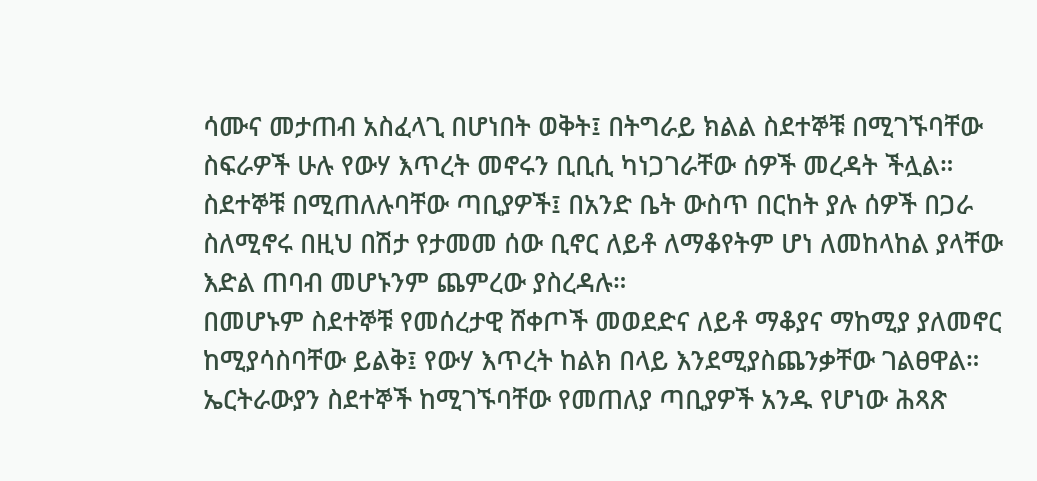ሳሙና መታጠብ አስፈላጊ በሆነበት ወቅት፤ በትግራይ ክልል ስደተኞቹ በሚገኙባቸው ስፍራዎች ሁሉ የውሃ እጥረት መኖሩን ቢቢሲ ካነጋገራቸው ሰዎች መረዳት ችሏል።
ስደተኞቹ በሚጠለሉባቸው ጣቢያዎች፤ በአንድ ቤት ውስጥ በርከት ያሉ ሰዎች በጋራ ስለሚኖሩ በዚህ በሽታ የታመመ ሰው ቢኖር ለይቶ ለማቆየትም ሆነ ለመከላከል ያላቸው እድል ጠባብ መሆኑንም ጨምረው ያስረዳሉ።
በመሆኑም ስደተኞቹ የመሰረታዊ ሸቀጦች መወደድና ለይቶ ማቆያና ማከሚያ ያለመኖር ከሚያሳስባቸው ይልቅ፤ የውሃ እጥረት ከልክ በላይ እንደሚያስጨንቃቸው ገልፀዋል።
ኤርትራውያን ስደተኞች ከሚገኙባቸው የመጠለያ ጣቢያዎች አንዱ የሆነው ሕጻጽ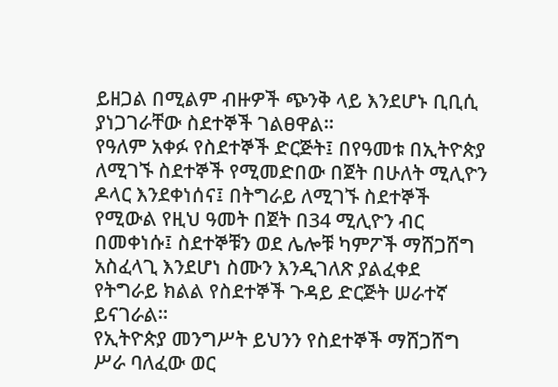ይዘጋል በሚልም ብዙዎች ጭንቅ ላይ እንደሆኑ ቢቢሲ ያነጋገራቸው ስደተኞች ገልፀዋል።
የዓለም አቀፉ የስደተኞች ድርጅት፤ በየዓመቱ በኢትዮጵያ ለሚገኙ ስደተኞች የሚመድበው በጀት በሁለት ሚሊዮን ዶላር እንደቀነሰና፤ በትግራይ ለሚገኙ ስደተኞች የሚውል የዚህ ዓመት በጀት በ34 ሚሊዮን ብር በመቀነሱ፤ ስደተኞቹን ወደ ሌሎቹ ካምፖች ማሸጋሸግ አስፈላጊ እንደሆነ ስሙን እንዲገለጽ ያልፈቀደ የትግራይ ክልል የስደተኞች ጉዳይ ድርጅት ሠራተኛ ይናገራል።
የኢትዮጵያ መንግሥት ይህንን የስደተኞች ማሸጋሸግ ሥራ ባለፈው ወር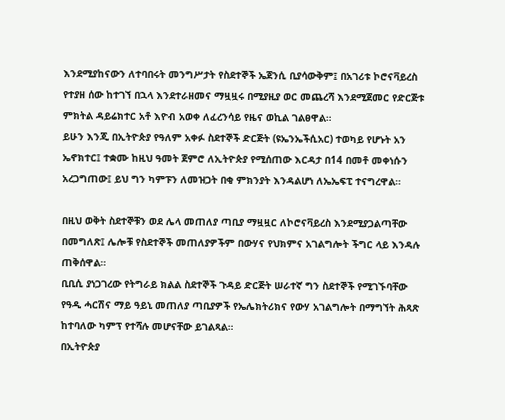እንደሚያከናውን ለተባበሩት መንግሥታት የስደተኞች ኤጀንሲ ቢያሳውቅም፤ በአገሪቱ ኮሮናቫይረስ የተያዘ ሰው ከተገኘ በኋላ እንደተራዘመና ማዟዟሩ በሚያዚያ ወር መጨረሻ እንደሚጀመር የድርጅቱ ምክትል ዳይሬክተር አቶ እዮብ አወቀ ለፈረንሳይ የዜና ወኪል ገልፀዋል።
ይሁን እንጂ በኢትዮጵያ የዓለም አቀፉ ስደተኞች ድርጅት (ዩኤንኤችሲአር) ተወካይ የሆኑት አን ኤኖክተር፤ ተቋሙ ከዚህ ዓመት ጀምሮ ለኢትዮጵያ የሚሰጠው እርዳታ በ14 በመቶ መቀነሱን አረጋግጠው፤ ይህ ግን ካምፑን ለመዝጋት በቂ ምክንያት እንዳልሆነ ለኤኤፍፒ ተናግረዋል።

በዚህ ወቅት ስደተኞቹን ወደ ሌላ መጠለያ ጣቢያ ማዟዟር ለኮሮናቫይረስ እንደሚያጋልጣቸው በመግለጽ፤ ሌሎቹ የስደተኞች መጠለያዎችም በውሃና የህክምና አገልግሎት ችግር ላይ እንዳሉ ጠቅሰዋል።
ቢቢሲ ያነጋገረው የትግራይ ክልል ስደተኞች ጉዳይ ድርጅት ሠራተኛ ግን ስደተኞች የሚገኙባቸው የዓዲ ሓርሽና ማይ ዓይኒ መጠለያ ጣቢያዎች የኤሌክትሪክና የውሃ አገልግሎት በማግኘት ሕጻጽ ከተባለው ካምፕ የተሻሉ መሆናቸው ይገልጻል።
በኢትዮጵያ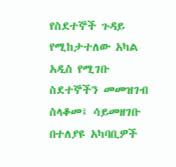የስደተኞች ጉዳይ የሚከታተለው አካል አዲስ የሚገቡ ስደተኞችን መመዝገብ ስላቆመ፤ ሳይመዘገቡ በተለያዩ አካባቢዎች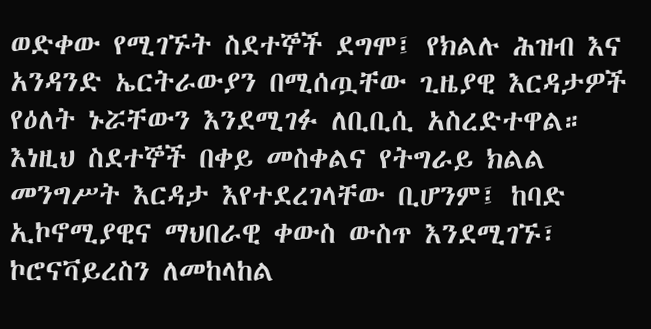ወድቀው የሚገኙት ስደተኞች ደግሞ፤ የክልሉ ሕዝብ እና አንዳንድ ኤርትራውያን በሚሰጧቸው ጊዜያዊ እርዳታዎች የዕለት ኑሯቸውን እንደሚገፉ ለቢቢሲ አስረድተዋል።
እነዚህ ስደተኞች በቀይ መስቀልና የትግራይ ክልል መንግሥት እርዳታ እየተደረገላቸው ቢሆንም፤ ከባድ ኢኮኖሚያዊና ማህበራዊ ቀውስ ውስጥ እንደሚገኙ፣ ኮሮናቫይረስን ለመከላከል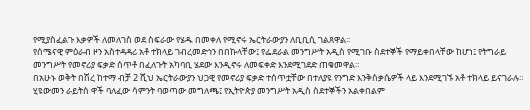የሚያስፈልጉ እቃዎች ለመለገስ ወደ ስፍራው የሄዱ በመቀለ የሚኖሩ ኤርትራውያን ለቢቢሲ ገልጸዋል።
የሰሜናዊ ምዕራብ ዞን አስተዳዳሪ አቶ ተክላይ ገብረመድኅን በበኩላቸው፤ የፌደራል መንግሥት አዲስ የሚገቡ ስደተኞች የማይቀበላቸው ከሆነ፤ የትግራይ መንግሥት የመኖሪያ ፍቃድ ሰጥቶ በፈለጉት አካባቢ ሄደው እንዲኖሩ ለመፍቀድ እንደሚገደድ ጠቁመዋል።
በአሁኑ ወቅት በሽረ ከተማ ብቻ 2 ሺህ ኤርትራውያን ህጋዊ የመኖሪያ ፍቃድ ተሰጥቷቸው በተለያዩ የንግድ እንቅስቃሴዎች ላይ እንደሚገኙ አቶ ተክላይ ይናገራሉ።
ሂዩውመን ራይትስ ዋች ባለፈው ሳምንት ባወጣው መግለጫ፤ የኢትዮጵያ መንግሥት አዲስ ስደተኞችን አልቀበልም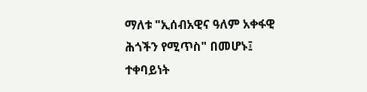ማለቱ "ኢሰብአዊና ዓለም አቀፋዊ ሕጎችን የሚጥስ" በመሆኑ፤ ተቀባይነት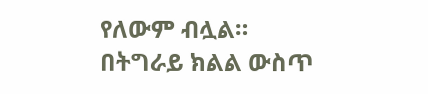የለውም ብሏል።
በትግራይ ክልል ውስጥ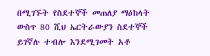በሚገኙት የስደተኞች መጠለያ ማዕከላት ውስጥ 80 ሺህ ኤርትራውያን ስደተኞች ይገኛሉ ተብሎ እንደሚገመት አቶ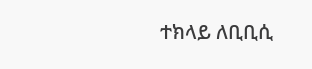ተክላይ ለቢቢሲ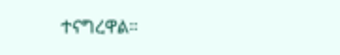ተናግረዋል።